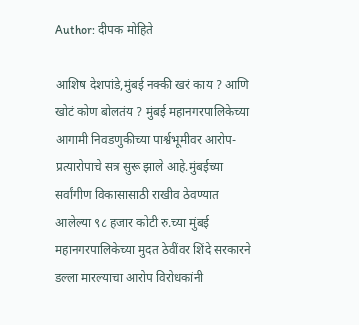Author: दीपक मोहिते

आशिष देशपांडे,मुंबई नक्की खरं काय ? आणि खोटं कोण बोलतंय ? मुंबई महानगरपालिकेच्या आगामी निवडणुकीच्या पार्श्वभूमीवर आरोप-प्रत्यारोपाचे सत्र सुरू झाले आहे.मुंबईच्या सर्वांगीण विकासासाठी राखीव ठेवण्यात आलेल्या ९८ हजार कोटी रु.च्या मुंबई महानगरपालिकेच्या मुदत ठेवींवर शिंदे सरकारने डल्ला मारल्याचा आरोप विरोधकांनी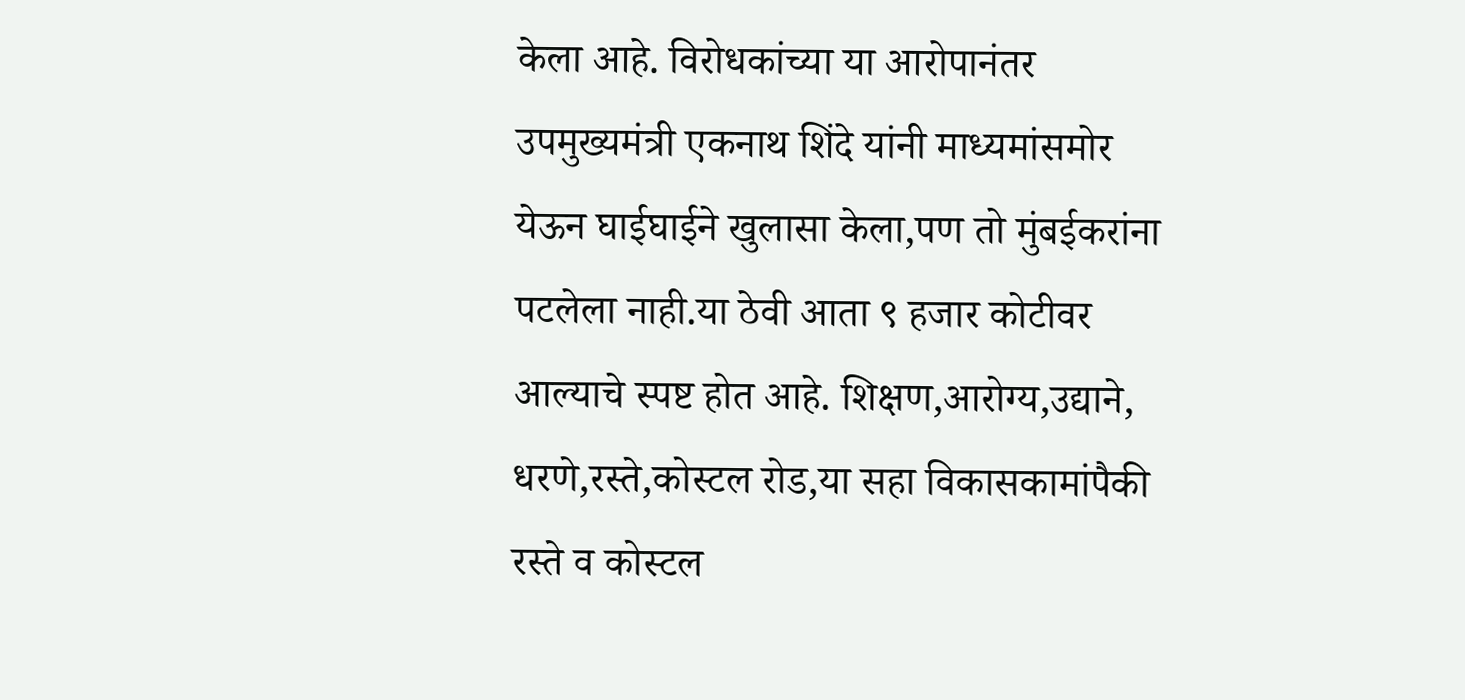केला आहे. विरोधकांच्या या आरोपानंतर उपमुख्यमंत्री एकनाथ शिंदे यांनी माध्यमांसमोर येऊन घाईघाईने खुलासा केला,पण तो मुंबईकरांना पटलेला नाही.या ठेवी आता ९ हजार कोटीवर आल्याचे स्पष्ट होत आहे. शिक्षण,आरोग्य,उद्याने, धरणे,रस्ते,कोस्टल रोड,या सहा विकासकामांपैकी रस्ते व कोस्टल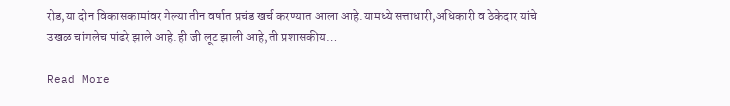रोड,या दोन विकासकामांवर गेल्या तीन वर्षात प्रचंड खर्च करण्यात आला आहे.यामध्ये सत्ताधारी,अधिकारी व ठेकेदार यांचे उखळ चांगलेच पांढरे झाले आहे.ही जी लूट झाली आहे,ती प्रशासकीय…

Read More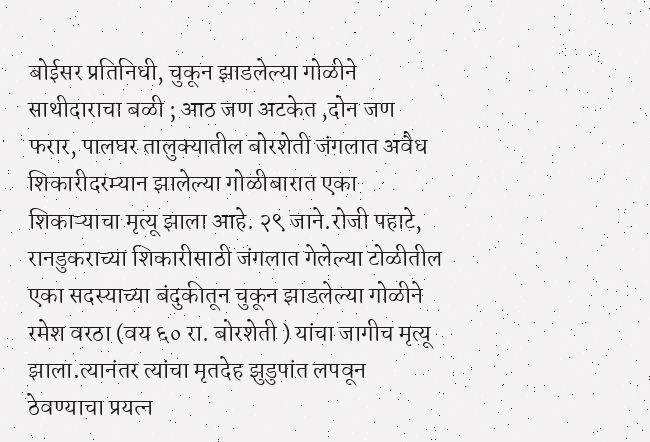बोईसर प्रतिनिधी, चुकून झाडलेल्या गोळीने साथीदाराचा बळी ; आठ जण अटकेत ,दोन जण फरार, पालघर तालुक्यातील बोरशेती जंगलात अवैध शिकारीदरम्यान झालेल्या गोळीबारात एका शिकाऱ्याचा मृत्यू झाला आहे. २९ जाने.रोजी पहाटे, रानडुकराच्या शिकारीसाठी जंगलात गेलेल्या टोळीतील एका सदस्याच्या बंदुकीतून चुकून झाडलेल्या गोळीने रमेश वरठा (वय ६० रा. बोरशेती ) यांचा जागीच मृत्यू झाला.त्यानंतर त्यांचा मृतदेह झुडुपांत लपवून ठेवण्याचा प्रयत्न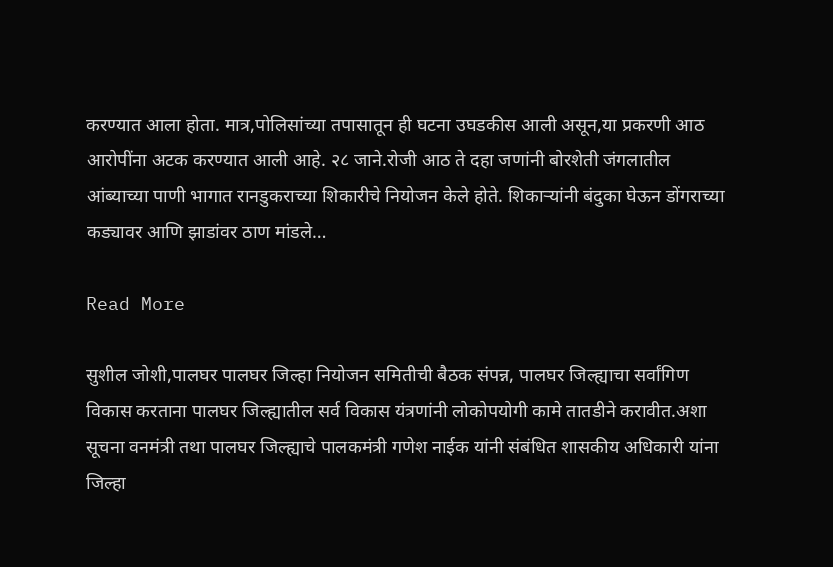करण्यात आला होता. मात्र,पोलिसांच्या तपासातून ही घटना उघडकीस आली असून,या प्रकरणी आठ आरोपींना अटक करण्यात आली आहे. २८ जाने.रोजी आठ ते दहा जणांनी बोरशेती जंगलातील आंब्याच्या पाणी भागात रानडुकराच्या शिकारीचे नियोजन केले होते. शिकाऱ्यांनी बंदुका घेऊन डोंगराच्या कड्यावर आणि झाडांवर ठाण मांडले…

Read More

सुशील जोशी,पालघर पालघर जिल्हा नियोजन समितीची बैठक संपन्न, पालघर जिल्ह्याचा सर्वांगिण विकास करताना पालघर जिल्ह्यातील सर्व विकास यंत्रणांनी लोकोपयोगी कामे तातडीने करावीत.अशा सूचना वनमंत्री तथा पालघर जिल्ह्याचे पालकमंत्री गणेश नाईक यांनी संबंधित शासकीय अधिकारी यांना जिल्हा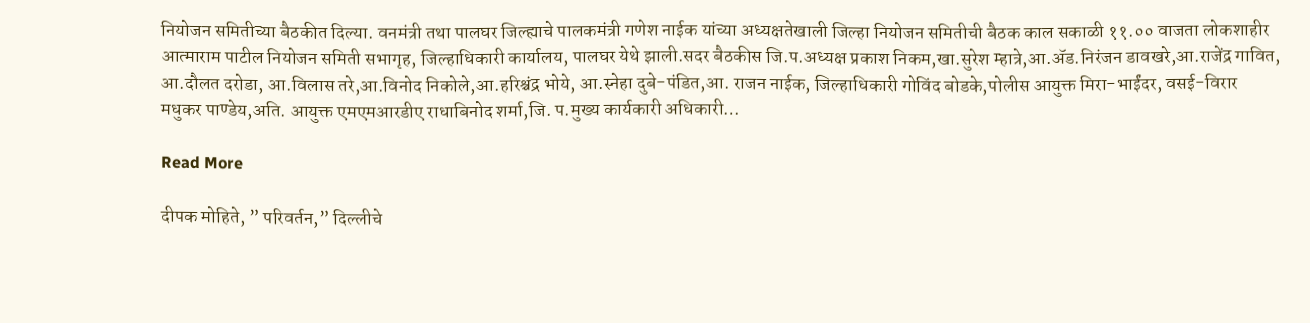नियोजन समितीच्या बैठकीत दिल्या. वनमंत्री तथा पालघर जिल्ह्याचे पालकमंत्री गणेश नाईक यांच्या अध्यक्षतेखाली जिल्हा नियोजन समितीची बैठक काल सकाळी ११.०० वाजता लोकशाहीर आत्माराम पाटील नियोजन समिती सभागृह, जिल्हाधिकारी कार्यालय, पालघर येथे झाली.सदर बैठकीस जि.प.अध्यक्ष प्रकाश निकम,खा.सुरेश म्हात्रे,आ.ॲड.निरंजन डावखरे,आ.राजेंद्र गावित, आ.दौलत दरोडा, आ.विलास तरे,आ.विनोद निकोले,आ.हरिश्चंद्र भोये, आ.स्नेहा दुबे-पंडित,आ. राजन नाईक, जिल्हाधिकारी गोविंद बोडके,पोलीस आयुक्त मिरा-भाईंदर, वसई-विरार मधुकर पाण्डेय,अति. आयुक्त एमएमआरडीए राधाबिनोद शर्मा,जि. प.मुख्य कार्यकारी अधिकारी…

Read More

दीपक मोहिते, ” परिवर्तन,” दिल्लीचे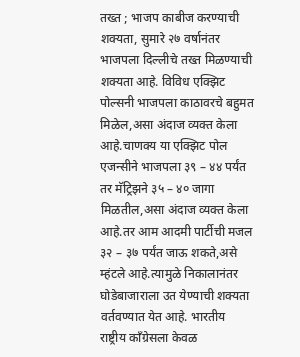तख्त ; भाजप काबीज करण्याची शक्यता, सुमारे २७ वर्षानंतर भाजपला दिल्लीचे तख्त मिळण्याची शक्यता आहे. विविध एक्झिट पोल्सनी भाजपला काठावरचे बहुमत मिळेल,असा अंदाज व्यक्त केला आहे.चाणक्य या एक्झिट पोल एजन्सीने भाजपला ३९ – ४४ पर्यंत तर मॅट्रिझने ३५ – ४० जागा मिळतील,असा अंदाज व्यक्त केला आहे.तर आम आदमी पार्टीची मजल ३२ – ३७ पर्यंत जाऊ शकते,असे म्हंटले आहे.त्यामुळे निकालानंतर घोडेबाजाराला उत येण्याची शक्यता वर्तवण्यात येत आहे. भारतीय राष्ट्रीय काँग्रेसला केवळ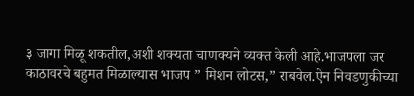३ जागा मिळू शकतील,अशी शक्यता चाणक्यने व्यक्त केली आहे.भाजपला जर काठावरचे बहुमत मिळाल्यास भाजप ” मिशन लोटस,” राबवेल.ऐन निवडणुकीच्या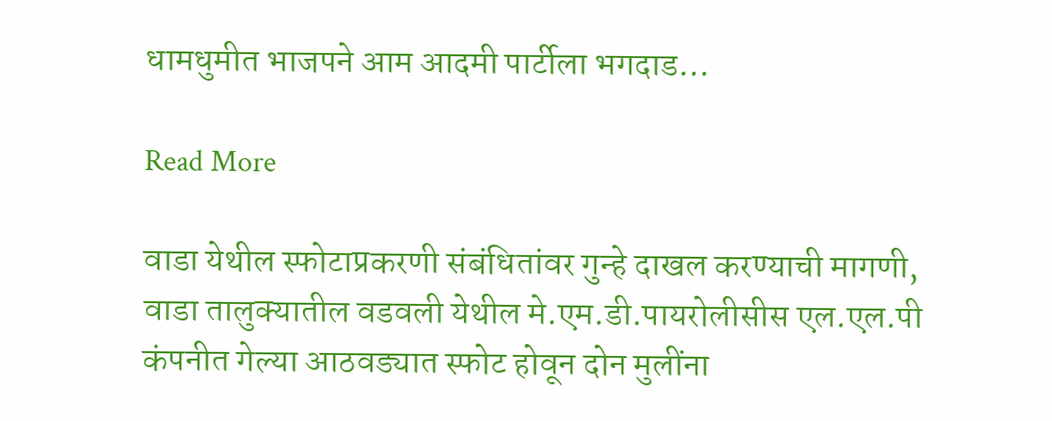धामधुमीत भाजपने आम आदमी पार्टीला भगदाड…

Read More

वाडा येथील स्फोटाप्रकरणी संबंधितांवर गुन्हे दाखल करण्याची मागणी, वाडा तालुक्यातील वडवली येथील मे.एम.डी.पायरोलीसीस एल.एल.पी कंपनीत गेल्या आठवड्यात स्फोट होवून दोन मुलींना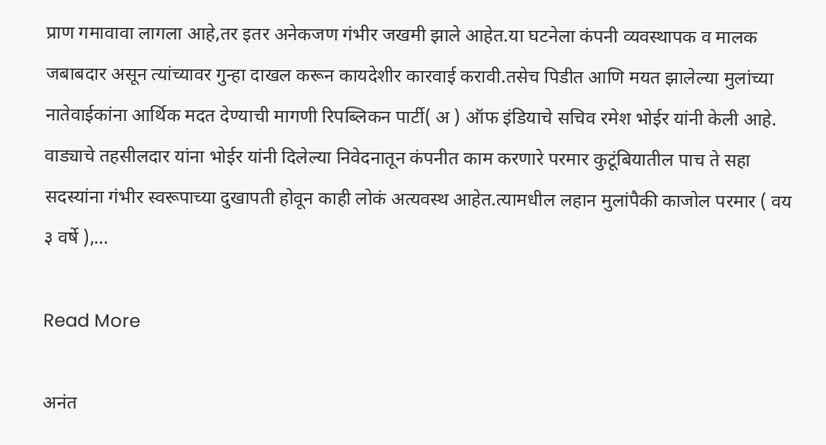प्राण गमावावा लागला आहे,तर इतर अनेकजण गंभीर जखमी झाले आहेत.या घटनेला कंपनी व्यवस्थापक व मालक जबाबदार असून त्यांच्यावर गुन्हा दाखल करून कायदेशीर कारवाई करावी.तसेच पिडीत आणि मयत झालेल्या मुलांच्या नातेवाईकांना आर्थिक मदत देण्याची मागणी रिपब्लिकन पार्टी( अ ) ऑफ इंडियाचे सचिव रमेश भोईर यांनी केली आहे. वाड्याचे तहसीलदार यांना भोईर यांनी दिलेल्या निवेदनातून कंपनीत काम करणारे परमार कुटूंबियातील पाच ते सहा सदस्यांना गंभीर स्वरूपाच्या दुखापती होवून काही लोकं अत्यवस्थ आहेत.त्यामधील लहान मुलांपैकी काजोल परमार ( वय ३ वर्षे ),…

Read More

अनंत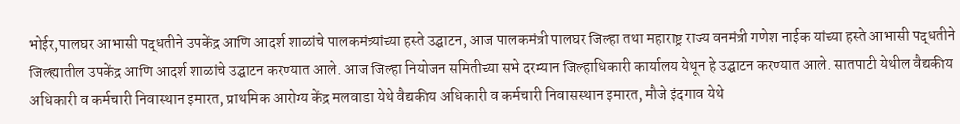भोईर,पालघर आभासी पद्धतीने उपकेंद्र आणि आदर्श शाळांचे पालकमंत्र्यांच्या हस्ते उद्घाटन, आज पालकमंत्री पालघर जिल्हा तथा महाराष्ट्र राज्य वनमंत्री गणेश नाईक यांच्या हस्ते आभासी पद्धतीने जिल्ह्यातील उपकेंद्र आणि आदर्श शाळांचे उद्घाटन करण्यात आले. आज जिल्हा नियोजन समितीच्या सभे दरम्यान जिल्हाधिकारी कार्यालय येथून हे उद्घाटन करण्यात आले. सातपाटी येथील वैद्यकीय अधिकारी व कर्मचारी निवास्थान इमारत, प्राथमिक आरोग्य केंद्र मलवाडा येथे वैद्यकीय अधिकारी व कर्मचारी निवासस्थान इमारत, मौजे इंदगाव येथे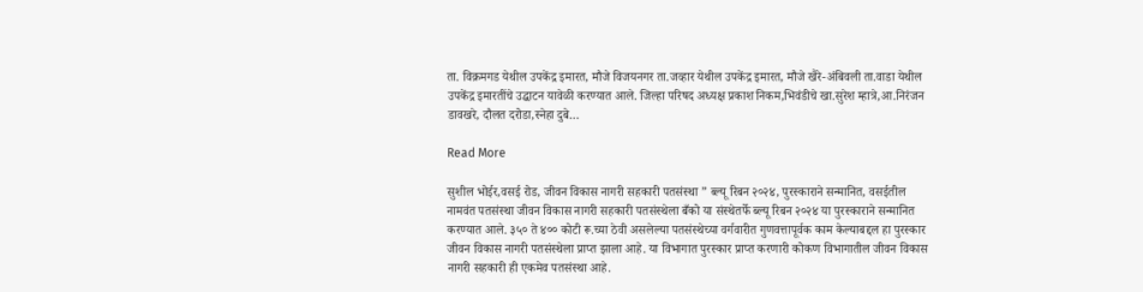ता. विक्रमगड येथील उपकेंद्र इमारत, मौजे विजयनगर ता.जव्हार येथील उपकेंद्र इमारत, मौजे खैरे-अंबिवली ता.वाडा येथील उपकेंद्र इमारतींचे उद्घाटन यावेळी करण्यात आले. जिल्हा परिषद अध्यक्ष प्रकाश निकम,भिवंडीचे खा.सुरेश म्हात्रे,आ.निरंजन डावखरे, दौलत दरोडा,स्नेहा दुबे…

Read More

सुशील भोईर,वसई रोड, जीवन विकास नागरी सहकारी पतसंस्था ” ब्ल्यू रिबन २०२४, पुरस्काराने सन्मानित, वसईतील नामवंत पतसंस्था जीवन विकास नागरी सहकारी पतसंस्थेला बँको या संस्थेतर्फे ब्ल्यू रिबन २०२४ या पुरस्काराने सन्मानित करण्यात आले. ३५० ते ४०० कोटी रू.च्या ठेवी असलेल्या पतसंस्थेच्या वर्गवारीत गुणवत्तापूर्वक काम केल्याबद्दल हा पुरस्कार जीवन विकास नागरी पतसंस्थेला प्राप्त झाला आहे. या विभागात पुरस्कार प्राप्त करणारी कोकण विभागातील जीवन विकास नागरी सहकारी ही एकमेव पतसंस्था आहे.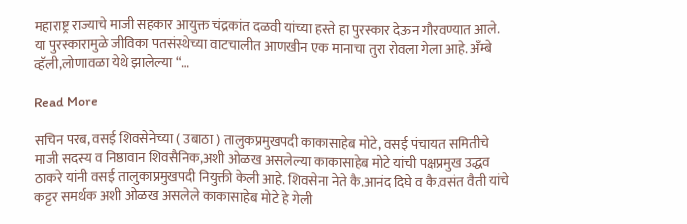महाराष्ट्र राज्याचे माजी सहकार आयुक्त चंद्रकांत दळवी यांच्या हस्ते हा पुरस्कार देऊन गौरवण्यात आले. या पुरस्कारामुळे जीविका पतसंस्थेच्या वाटचालीत आणखीन एक मानाचा तुरा रोवला गेला आहे. अँम्बे व्हॅली,लोणावळा येथे झालेल्या “…

Read More

सचिन परब, वसई शिवसेनेच्या ( उबाठा ) तालुकप्रमुखपदी काकासाहेब मोटे, वसई पंचायत समितीचे माजी सदस्य व निष्ठावान शिवसैनिक,अशी ओळख असलेल्या काकासाहेब मोटे यांची पक्षप्रमुख उद्धव ठाकरे यांनी वसई तालुकाप्रमुखपदी नियुक्ती केली आहे. शिवसेना नेते कै.आनंद दिघे व कै.वसंत वैती यांचे कट्टर समर्थक अशी ओळख असलेले काकासाहेब मोटे हे गेली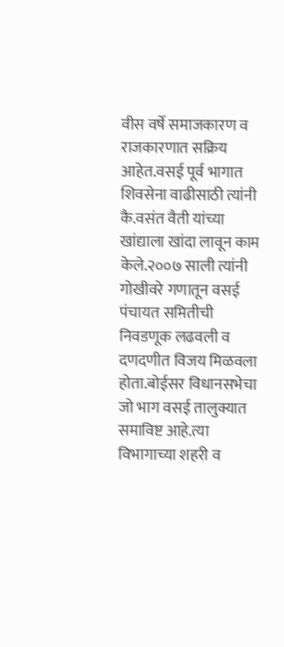वीस वर्षे समाजकारण व राजकारणात सक्रिय आहेत.वसई पूर्व भागात शिवसेना वाढीसाठी त्यांनी कै.वसंत वैती यांच्या खांद्याला खांदा लावून काम केले.२००७ साली त्यांनी गोखीवरे गणातून वसई पंचायत समितीची निवडणूक लढवली व दणदणीत विजय मिळवला होता.बोईसर विधानसभेचा जो भाग वसई तालुक्यात समाविष्ट आहे.त्या विभागाच्या शहरी व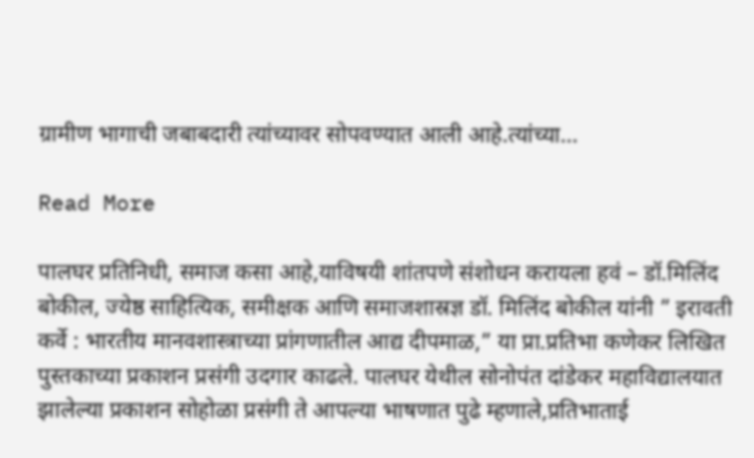ग्रामीण भागाची जबाबदारी त्यांच्यावर सोपवण्यात आली आहे.त्यांच्या…

Read More

पालघर प्रतिनिधी, समाज कसा आहे,याविषयी शांतपणे संशोधन करायला हवं – डॉ.मिलिंद बोकील, ज्येष्ठ साहित्यिक, समीक्षक आणि समाजशास्रज्ञ डॉ. मिलिंद बोकील यांनी ” इरावती कर्वे : भारतीय मानवशास्त्राच्या प्रांगणातील आद्य दीपमाळ,” या प्रा.प्रतिभा कणेकर लिखित पुस्तकाच्या प्रकाशन प्रसंगी उदगार काढले. पालघर येथील सोनोपंत दांडेकर महाविद्यालयात झालेल्या प्रकाशन सोहोळा प्रसंगी ते आपल्या भाषणात पुढे म्हणाले,प्रतिभाताई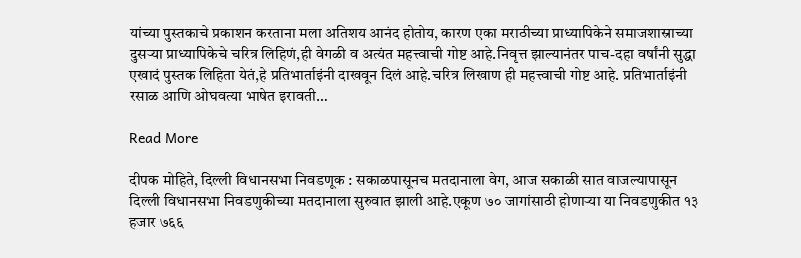यांच्या पुस्तकाचे प्रकाशन करताना मला अतिशय आनंद होतोय, कारण एका मराठीच्या प्राध्यापिकेने समाजशास्राच्या दुसर्‍या प्राध्यापिकेचे चरित्र लिहिणं,ही वेगळी व अत्यंत महत्त्वाची गोष्ट आहे.निवृत्त झाल्यानंतर पाच-दहा वर्षांनी सुद्धा एखादं पुस्तक लिहिता येतं,हे प्रतिभार्ताइंनी दाखवून दिलं आहे.चरित्र लिखाण ही महत्त्वाची गोष्ट आहे. प्रतिभार्ताइंनी रसाळ आणि ओघवत्या भाषेत इरावती…

Read More

दीपक मोहिते, दिल्ली विधानसभा निवडणूक : सकाळपासूनच मतदानाला वेग, आज सकाळी सात वाजल्यापासून दिल्ली विधानसभा निवडणुकीच्या मतदानाला सुरुवात झाली आहे.एकूण ७० जागांसाठी होणाऱ्या या निवडणुकीत १३ हजार ७६६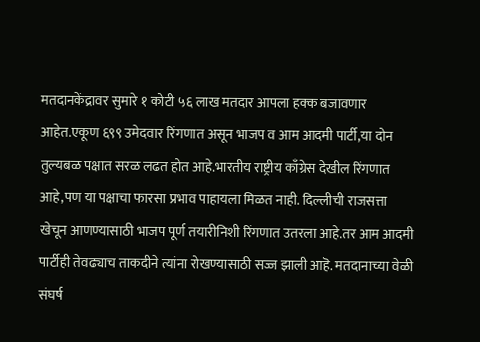मतदानकेंद्रावर सुमारे १ कोटी ५६ लाख मतदार आपला हक्क बजावणार आहेत.एकूण ६९९ उमेदवार रिंगणात असून भाजप व आम आदमी पार्टी,या दोन तुल्यबळ पक्षात सरळ लढत होत आहे.भारतीय राष्ट्रीय काँग्रेस देखील रिंगणात आहे,पण या पक्षाचा फारसा प्रभाव पाहायला मिळत नाही. दिल्लीची राजसत्ता खेचून आणण्यासाठी भाजप पूर्ण तयारीनिशी रिंगणात उतरला आहे.तर आम आदमी पार्टीही तेवढ्याच ताकदीने त्यांना रोखण्यासाठी सज्ज झाली आहॆ. मतदानाच्या वेळी संघर्ष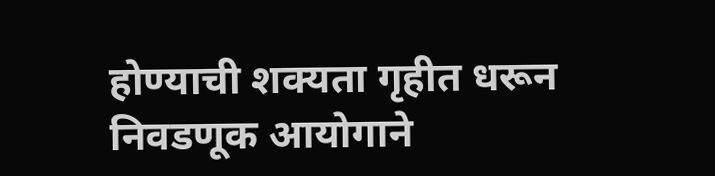होण्याची शक्यता गृहीत धरून निवडणूक आयोगाने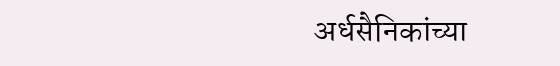अर्धसैनिकांच्या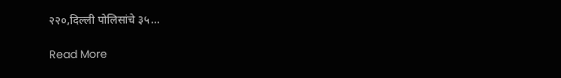२२०,दिल्ली पोलिसांचे ३५…

Read More